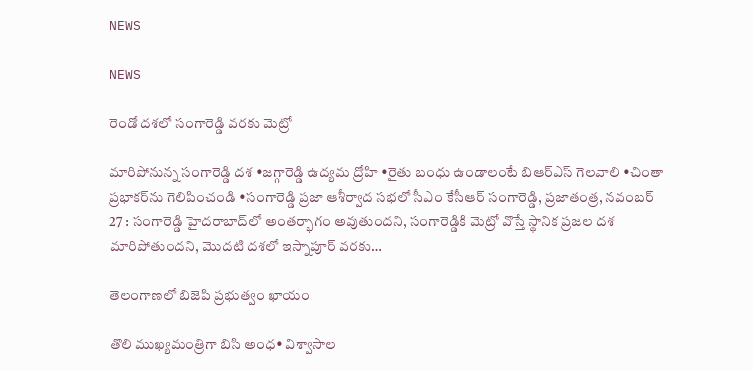NEWS

NEWS

రెండో దశలో సంగారెడ్డి వరకు మెట్రో

మారిపోనున్న సంగారెడ్డి దశ •జగ్గారెడ్డి ఉద్యమ ద్రోహి •రైతు బంధు ఉండాలంటే బిఆర్‌ఎస్‌ ‌గెలవాలి •చింతా ప్రభాకర్‌ను గెలిపించండి •సంగారెడ్డి ప్రజా ఆశీర్వాద సభలో సీఎం కేసీఆర్‌ సంగారెడ్డి, ప్రజాతంత్ర, నవంబర్‌ 27 : సంగారెడ్డి హైదరాబాద్‌లో అంతర్భాగం అవుతుందని, సంగారెడ్డికి మెట్రో వొస్తే స్థానిక ప్రజల దశ మారిపోతుందని, మొదటి దశలో ఇస్నాపూర్‌ ‌వరకు…

తెలంగాణలో బిజెపి ప్రభుత్వం ఖాయం

తొలి ముఖ్యమంత్రిగా బిసి అంధ• విశ్వాసాల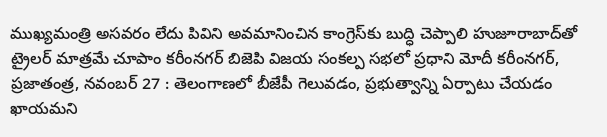ముఖ్యమంత్రి అసవరం లేదు పివిని అవమానించిన కాంగ్రెస్‌కు బుద్ధి చెప్పాలి హుజూరాబాద్‌తో ట్రైలర్‌ ‌మాత్రమే చూపాం కరీంనగర్‌ ‌బిజెపి విజయ సంకల్ప సభలో ప్రధాని మోదీ కరీంనగర్‌, ప్రజాతంత్ర, నవంబర్‌ 27 : తెలంగాణలో బీజేపీ గెలువడం, ప్రభుత్వాన్ని ఏర్పాటు చేయడం ఖాయమని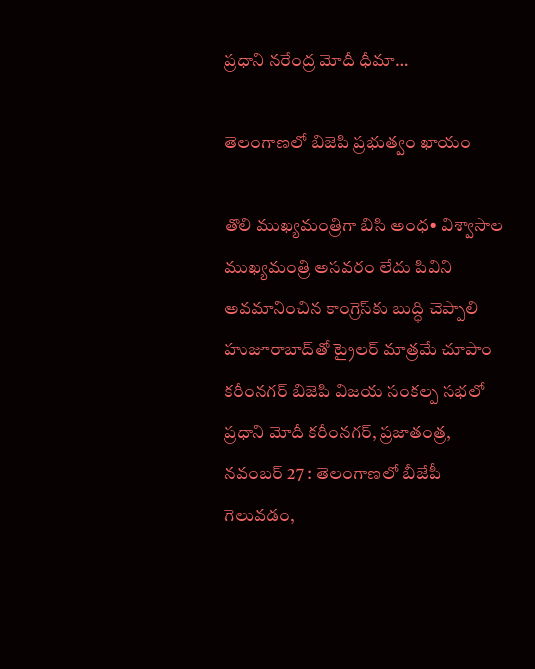ప్రధాని నరేంద్ర మోదీ ధీమా…

తెలంగాణలో బిజెపి ప్రభుత్వం ఖాయం

తొలి ముఖ్యమంత్రిగా బిసి అంధ• విశ్వాసాల ముఖ్యమంత్రి అసవరం లేదు పివిని అవమానించిన కాంగ్రెస్‌కు బుద్ధి చెప్పాలి హుజూరాబాద్‌తో ట్రైలర్‌ ‌మాత్రమే చూపాం కరీంనగర్‌ ‌బిజెపి విజయ సంకల్ప సభలో ప్రధాని మోదీ కరీంనగర్‌, ప్రజాతంత్ర, నవంబర్‌ 27 : తెలంగాణలో బీజేపీ గెలువడం,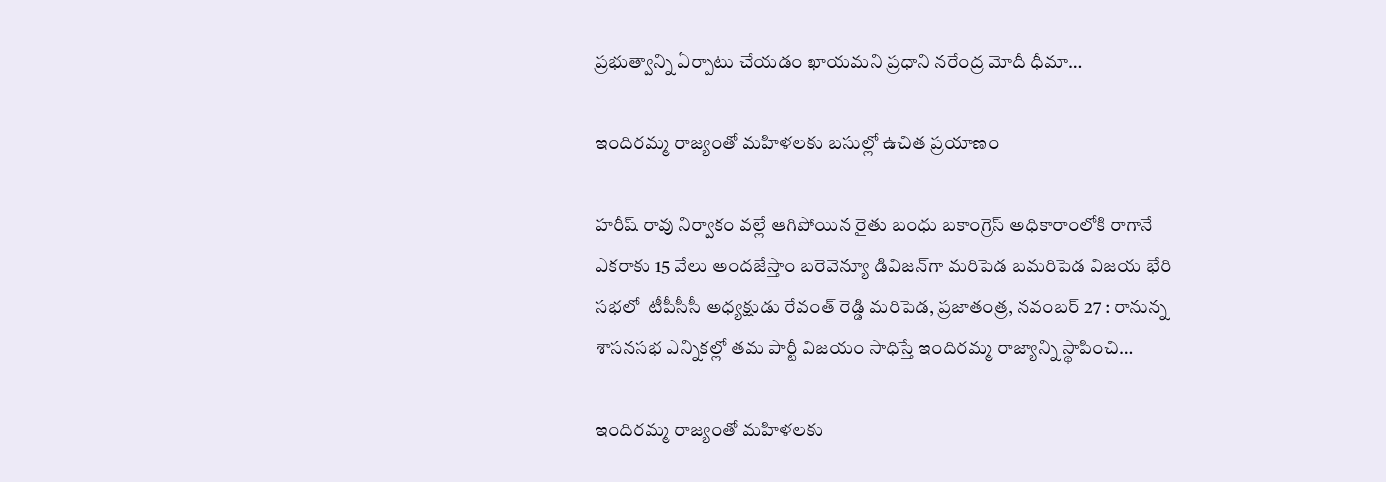ప్రభుత్వాన్ని ఏర్పాటు చేయడం ఖాయమని ప్రధాని నరేంద్ర మోదీ ధీమా…

ఇందిరమ్మ రాజ్యంతో మహిళలకు బసుల్లో ఉచిత ప్రయాణం

హరీష్‌ రావు నిర్వాకం వల్లే ఆగిపోయిన రైతు బంధు బకాంగ్రెస్‌ అధికారాంలోకి రాగానే  ఎకరాకు 15 వేలు అందజేస్తాం బరెవెన్యూ డివిజన్‌గా మరిపెడ బమరిపెడ విజయ భేరి సభలో  టీపీసీసీ అధ్యక్షుడు రేవంత్‌ రెడ్డి మరిపెడ, ప్రజాతంత్ర, నవంబర్‌ 27 : రానున్న శాసనసభ ఎన్నికల్లో తమ పార్టీ విజయం సాధిస్తే ఇందిరమ్మ రాజ్యాన్ని స్థాపించి…

ఇందిరమ్మ రాజ్యంతో మహిళలకు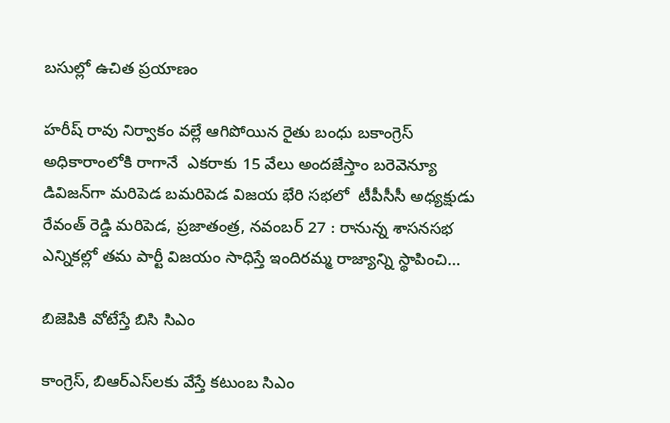బసుల్లో ఉచిత ప్రయాణం

హరీష్‌ రావు నిర్వాకం వల్లే ఆగిపోయిన రైతు బంధు బకాంగ్రెస్‌ అధికారాంలోకి రాగానే  ఎకరాకు 15 వేలు అందజేస్తాం బరెవెన్యూ డివిజన్‌గా మరిపెడ బమరిపెడ విజయ భేరి సభలో  టీపీసీసీ అధ్యక్షుడు రేవంత్‌ రెడ్డి మరిపెడ, ప్రజాతంత్ర, నవంబర్‌ 27 : రానున్న శాసనసభ ఎన్నికల్లో తమ పార్టీ విజయం సాధిస్తే ఇందిరమ్మ రాజ్యాన్ని స్థాపించి…

బిజెపికి వోటేస్తే బిసి సిఎం

కాంగ్రెస్‌, బిఆర్‌ఎస్‌లకు వేస్తే కటుంబ సిఎం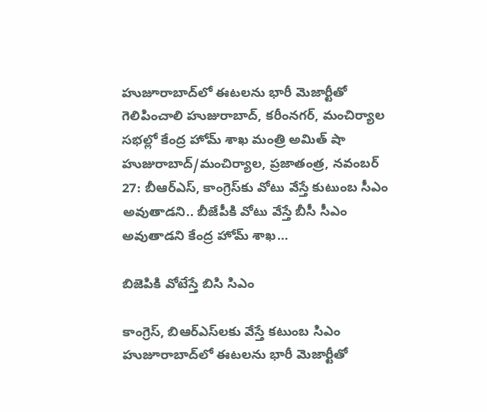హుజూరాబాద్‌లో ఈటలను భారీ మెజార్టీతో గెలిపించాలి హుజురాబాద్‌, కరీంనగర్‌, మంచిర్యాల సభల్లో కేంద్ర హోమ్‌ శాఖ మంత్రి అమిత్‌ షా హుజురాబాద్‌/మంచిర్యాల, ప్రజాతంత్ర, నవంబర్‌ 27: బీఆర్‌ఎస్‌, కాంగ్రెస్‌కు వోటు వేస్తే కుటుంబ సీఎం అవుతాడని.. బీజేపీకి వోటు వేస్తే బీసీ సీఎం అవుతాడని కేంద్ర హోమ్‌ శాఖ…

బిజెపికి వోటేస్తే బిసి సిఎం

కాంగ్రెస్‌, బిఆర్‌ఎస్‌లకు వేస్తే కటుంబ సిఎం హుజూరాబాద్‌లో ఈటలను భారీ మెజార్టీతో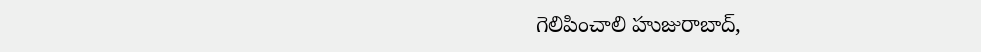గెలిపించాలి హుజురాబాద్‌,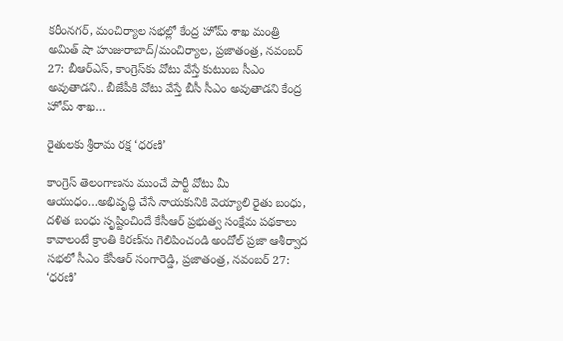కరీంనగర్‌, మంచిర్యాల సభల్లో కేంద్ర హోమ్‌ శాఖ మంత్రి అమిత్‌ షా హుజురాబాద్‌/మంచిర్యాల, ప్రజాతంత్ర, నవంబర్‌ 27: బీఆర్‌ఎస్‌, కాంగ్రెస్‌కు వోటు వేస్తే కుటుంబ సీఎం అవుతాడని.. బీజేపీకి వోటు వేస్తే బీసీ సీఎం అవుతాడని కేంద్ర హోమ్‌ శాఖ…

రైతులకు శ్రీరామ రక్ష ‘ధరణి’

కాంగ్రెస్‌ తెలంగాణను ముంచే పార్టీ వోటు మీ ఆయుధం…అభివృద్ధి చేసే నాయకునికి వెయ్యాలి రైతు బంధు, దళిత బంధు సృష్టించిందే కేసీఆర్‌ ప్రభుత్వ సంక్షేమ పథకాలు కావాలంటే క్రాంతి కిరణ్‌ను గెలిపించండి అందోల్‌ ప్రజా ఆశీర్వాద సభలో సీఎం కేసీఆర్‌ సంగారెడ్డి, ప్రజాతంత్ర, నవంబర్‌ 27: ‘ధరణి’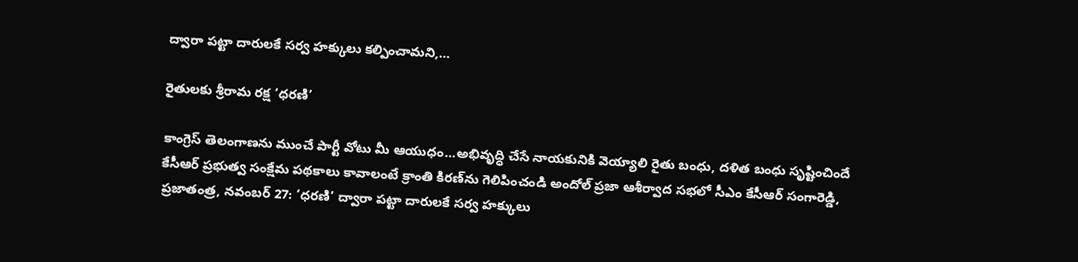ద్వారా పట్టా దారులకే సర్వ హక్కులు కల్పించామని,…

రైతులకు శ్రీరామ రక్ష ‘ధరణి’

కాంగ్రెస్‌ తెలంగాణను ముంచే పార్టీ వోటు మీ ఆయుధం…అభివృద్ధి చేసే నాయకునికి వెయ్యాలి రైతు బంధు, దళిత బంధు సృష్టించిందే కేసీఆర్‌ ప్రభుత్వ సంక్షేమ పథకాలు కావాలంటే క్రాంతి కిరణ్‌ను గెలిపించండి అందోల్‌ ప్రజా ఆశీర్వాద సభలో సీఎం కేసీఆర్‌ సంగారెడ్డి, ప్రజాతంత్ర, నవంబర్‌ 27: ‘ధరణి’ ద్వారా పట్టా దారులకే సర్వ హక్కులు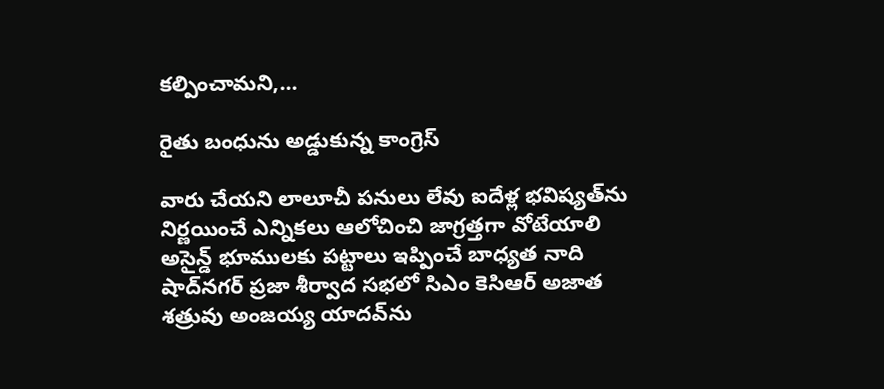కల్పించామని,…

రైతు బంధును అడ్డుకున్న కాంగ్రెస్‌

వారు చేయని లాలూచీ పనులు లేవు ఐదేళ్ల భవిష్యత్‌ను నిర్ణయించే ఎన్నికలు ఆలోచించి జాగ్రత్తగా వోటేయాలి అసైన్డ్‌ భూములకు పట్టాలు ఇప్పించే బాధ్యత నాది షాద్‌నగర్‌ ప్రజా శీర్వాద సభలో సిఎం కెసిఆర్‌ అజాత శత్రువు అంజయ్య యాదవ్‌ను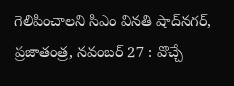గెలిపించాలని సిఎం వినతి షాద్‌నగర్‌, ప్రజాతంత్ర, నవంబర్‌ 27 : వొచ్చే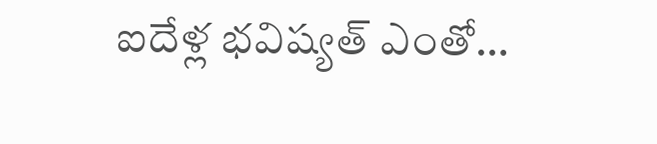ఐదేళ్ల భవిష్యత్‌ ఎంతో…